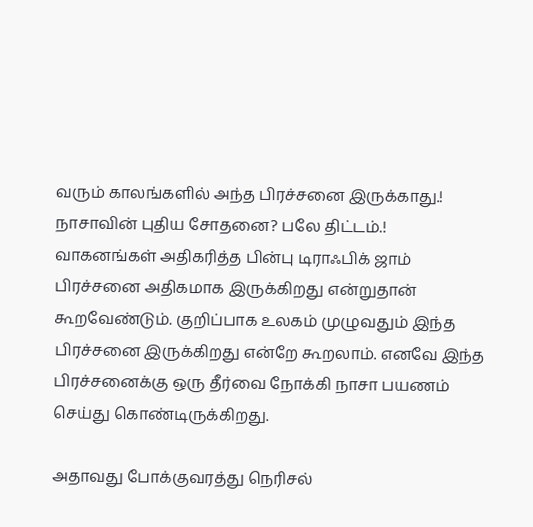வரும் காலங்களில் அந்த பிரச்சனை இருக்காது.! நாசாவின் புதிய சோதனை? பலே திட்டம்.!
வாகனங்கள் அதிகரித்த பின்பு டிராஃபிக் ஜாம் பிரச்சனை அதிகமாக இருக்கிறது என்றுதான் கூறவேண்டும். குறிப்பாக உலகம் முழுவதும் இந்த பிரச்சனை இருக்கிறது என்றே கூறலாம். எனவே இந்த பிரச்சனைக்கு ஒரு தீர்வை நோக்கி நாசா பயணம் செய்து கொண்டிருக்கிறது.

அதாவது போக்குவரத்து நெரிசல்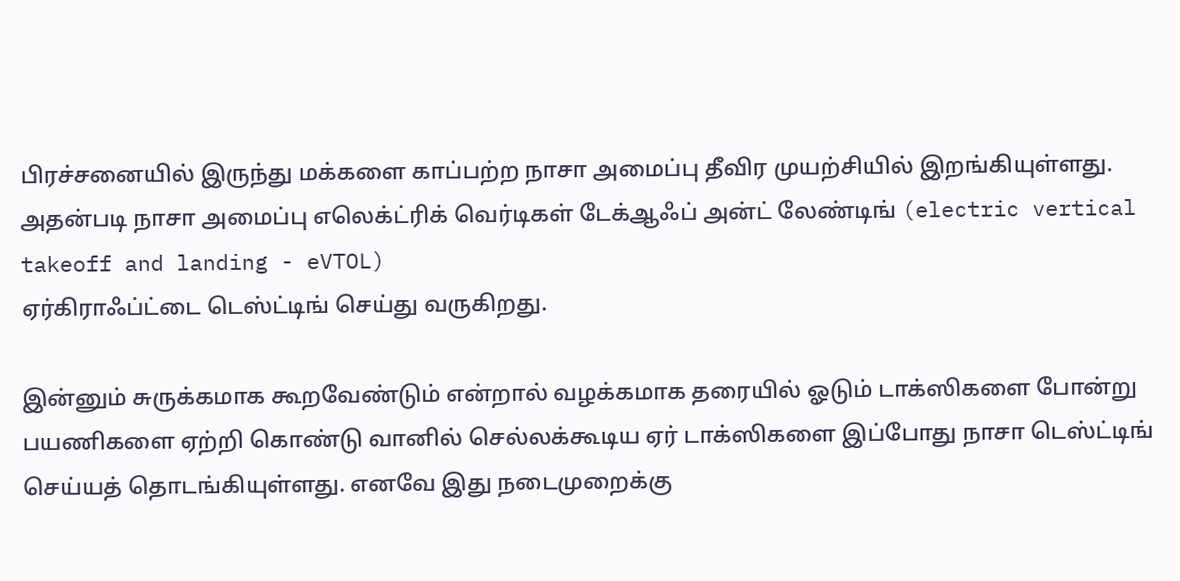பிரச்சனையில் இருந்து மக்களை காப்பற்ற நாசா அமைப்பு தீவிர முயற்சியில் இறங்கியுள்ளது. அதன்படி நாசா அமைப்பு எலெக்ட்ரிக் வெர்டிகள் டேக்ஆஃப் அன்ட் லேண்டிங் (electric vertical takeoff and landing - eVTOL)
ஏர்கிராஃப்ட்டை டெஸ்ட்டிங் செய்து வருகிறது.

இன்னும் சுருக்கமாக கூறவேண்டும் என்றால் வழக்கமாக தரையில் ஓடும் டாக்ஸிகளை போன்று பயணிகளை ஏற்றி கொண்டு வானில் செல்லக்கூடிய ஏர் டாக்ஸிகளை இப்போது நாசா டெஸ்ட்டிங் செய்யத் தொடங்கியுள்ளது. எனவே இது நடைமுறைக்கு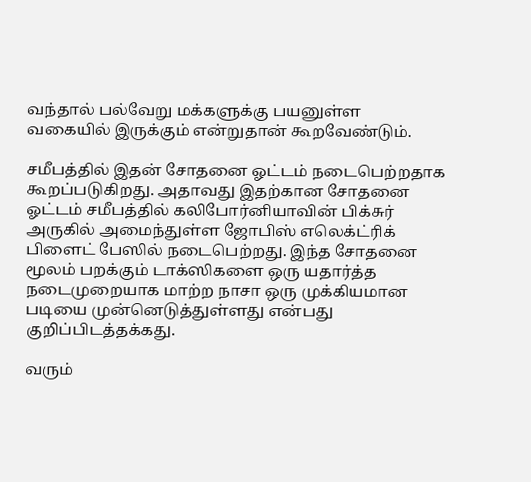வந்தால் பல்வேறு மக்களுக்கு பயனுள்ள வகையில் இருக்கும் என்றுதான் கூறவேண்டும்.

சமீபத்தில் இதன் சோதனை ஓட்டம் நடைபெற்றதாக கூறப்படுகிறது. அதாவது இதற்கான சோதனை ஓட்டம் சமீபத்தில் கலிபோர்னியாவின் பிக்சுர் அருகில் அமைந்துள்ள ஜோபிஸ் எலெக்ட்ரிக் பிளைட் பேஸில் நடைபெற்றது. இந்த சோதனை மூலம் பறக்கும் டாக்ஸிகளை ஒரு யதார்த்த நடைமுறையாக மாற்ற நாசா ஒரு முக்கியமான படியை முன்னெடுத்துள்ளது என்பது குறிப்பிடத்தக்கது.

வரும்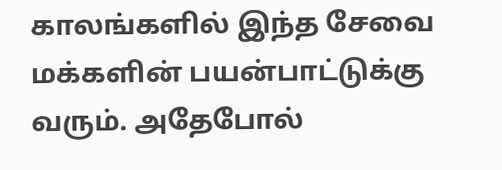காலங்களில் இந்த சேவை மக்களின் பயன்பாட்டுக்கு வரும். அதேபோல்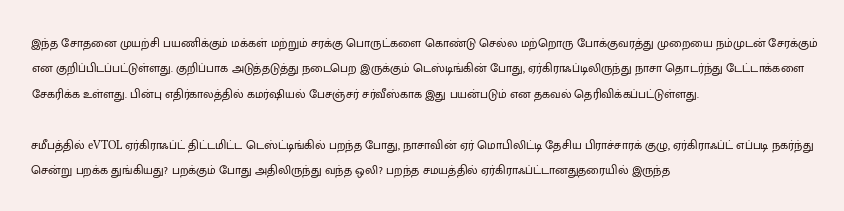இந்த சோதனை முயற்சி பயணிக்கும் மக்கள் மற்றும் சரக்கு பொருட்களை கொண்டு செல்ல மற்றொரு போக்குவரத்து முறையை நம்முடன் சேரக்கும் என குறிப்பிடப்பட்டுள்ளது. குறிப்பாக அடுத்தடுத்து நடைபெற இருக்கும் டெஸ்டிங்கின் போது, ஏர்கிராஃப்டிலிருந்து நாசா தொடர்ந்து டேட்டாக்களை சேகரிக்க உள்ளது. பின்பு எதிர்காலத்தில் கமர்ஷியல் பேசஞ்சர் சர்வீஸ்காக இது பயன்படும் என தகவல் தெரிவிக்கப்பட்டுள்ளது.

சமீபத்தில் eVTOL ஏர்கிராஃப்ட் திட்டமிட்ட டெஸ்ட்டிங்கில் பறந்த போது, நாசாவின் ஏர் மொபிலிட்டி தேசிய பிராச்சாரக் குழு, ஏர்கிராஃப்ட் எப்படி நகர்ந்து சென்று பறக்க துங்கியது? பறக்கும் போது அதிலிருந்து வந்த ஒலி? பறந்த சமயத்தில் ஏர்கிராஃப்ட்டானதுதரையில் இருந்த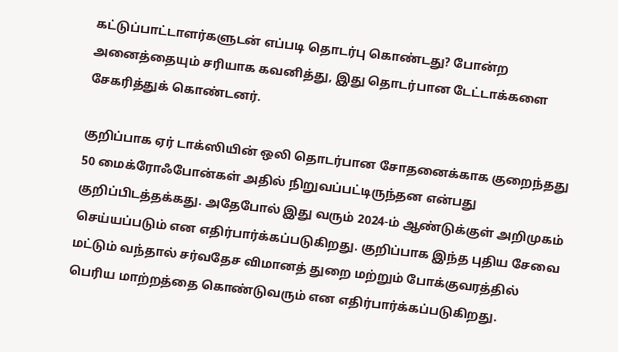கட்டுப்பாட்டாளர்களுடன் எப்படி தொடர்பு கொண்டது? போன்ற அனைத்தையும் சரியாக கவனித்து, இது தொடர்பான டேட்டாக்களை சேகரித்துக் கொண்டனர்.

குறிப்பாக ஏர் டாக்ஸியின் ஒலி தொடர்பான சோதனைக்காக குறைந்தது 50 மைக்ரோஃபோன்கள் அதில் நிறுவப்பட்டிருந்தன என்பது குறிப்பிடத்தக்கது. அதேபோல் இது வரும் 2024-ம் ஆண்டுக்குள் அறிமுகம் செய்யப்படும் என எதிர்பார்க்கப்படுகிறது. குறிப்பாக இந்த புதிய சேவை மட்டும் வந்தால் சர்வதேச விமானத் துறை மற்றும் போக்குவரத்தில் பெரிய மாற்றத்தை கொண்டுவரும் என எதிர்பார்க்கப்படுகிறது.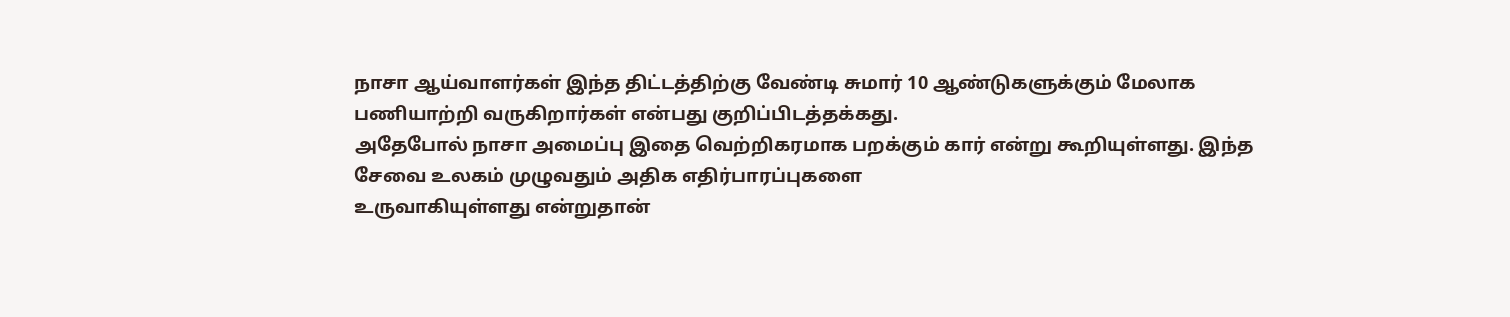நாசா ஆய்வாளர்கள் இந்த திட்டத்திற்கு வேண்டி சுமார் 10 ஆண்டுகளுக்கும் மேலாக பணியாற்றி வருகிறார்கள் என்பது குறிப்பிடத்தக்கது.
அதேபோல் நாசா அமைப்பு இதை வெற்றிகரமாக பறக்கும் கார் என்று கூறியுள்ளது. இந்த சேவை உலகம் முழுவதும் அதிக எதிர்பாரப்புகளை
உருவாகியுள்ளது என்றுதான்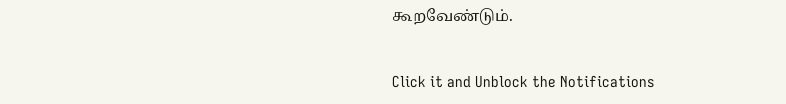கூறவேண்டும்.


Click it and Unblock the Notifications